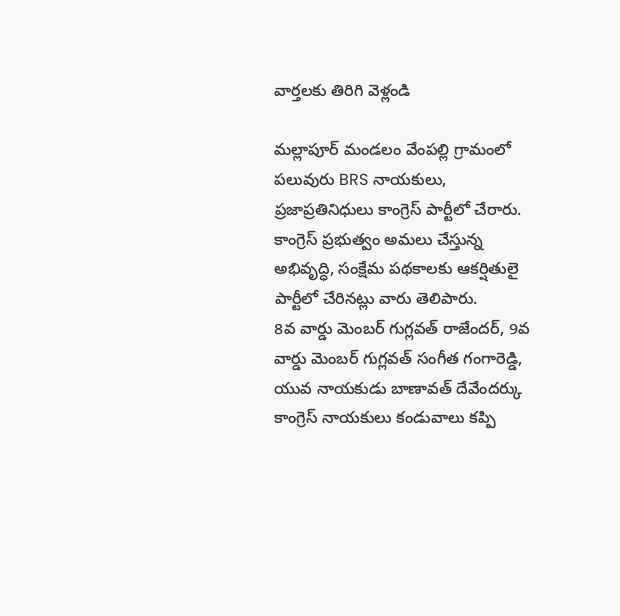వార్తలకు తిరిగి వెళ్లండి

మల్లాపూర్ మండలం వేంపల్లి గ్రామంలో పలువురు BRS నాయకులు, ప్రజాప్రతినిధులు కాంగ్రెస్ పార్టీలో చేరారు. కాంగ్రెస్ ప్రభుత్వం అమలు చేస్తున్న అభివృద్ధి, సంక్షేమ పథకాలకు ఆకర్షితులై పార్టీలో చేరినట్లు వారు తెలిపారు.
8వ వార్డు మెంబర్ గుగ్లవత్ రాజేందర్, 9వ వార్డు మెంబర్ గుగ్లవత్ సంగీత గంగారెడ్డి, యువ నాయకుడు బాణావత్ దేవేందర్కు కాంగ్రెస్ నాయకులు కండువాలు కప్పి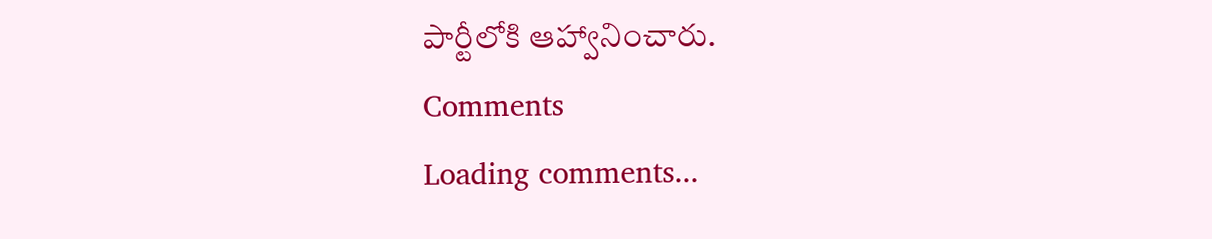పార్టీలోకి ఆహ్వానించారు.
Comments
Loading comments...